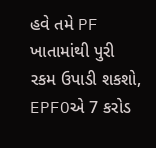હવે તમે PF ખાતામાંથી પુરી રકમ ઉપાડી શકશો, EPFOએ 7 કરોડ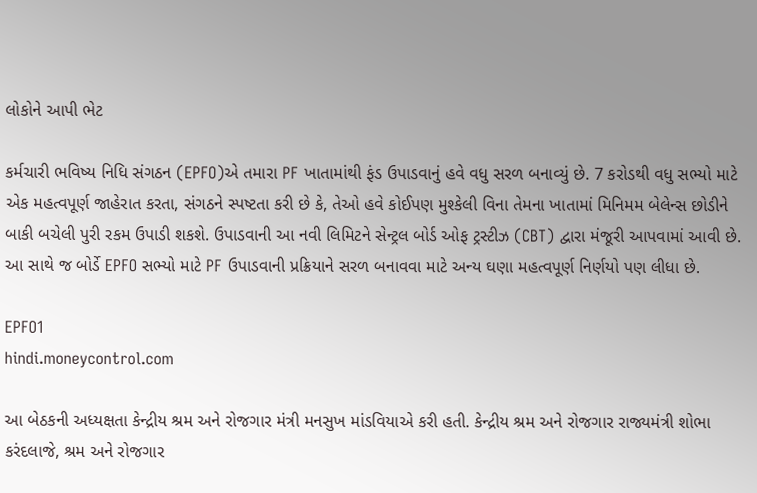લોકોને આપી ભેટ

કર્મચારી ભવિષ્ય નિધિ સંગઠન (EPFO)એ તમારા PF ખાતામાંથી ફંડ ઉપાડવાનું હવે વધુ સરળ બનાવ્યું છે. 7 કરોડથી વધુ સભ્યો માટે એક મહત્વપૂર્ણ જાહેરાત કરતા, સંગઠને સ્પષ્ટતા કરી છે કે, તેઓ હવે કોઈપણ મુશ્કેલી વિના તેમના ખાતામાં મિનિમમ બેલેન્સ છોડીને બાકી બચેલી પુરી રકમ ઉપાડી શકશે. ઉપાડવાની આ નવી લિમિટને સેન્ટ્રલ બોર્ડ ઓફ ટ્રસ્ટીઝ (CBT) દ્વારા મંજૂરી આપવામાં આવી છે. આ સાથે જ બોર્ડે EPFO સભ્યો માટે PF ઉપાડવાની પ્રક્રિયાને સરળ બનાવવા માટે અન્ય ઘણા મહત્વપૂર્ણ નિર્ણયો પણ લીધા છે.

EPFO1
hindi.moneycontrol.com

આ બેઠકની અધ્યક્ષતા કેન્દ્રીય શ્રમ અને રોજગાર મંત્રી મનસુખ માંડવિયાએ કરી હતી. કેન્દ્રીય શ્રમ અને રોજગાર રાજ્યમંત્રી શોભા કરંદલાજે, શ્રમ અને રોજગાર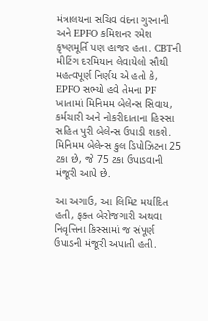મંત્રાલયના સચિવ વંદના ગુરનાની અને EPFO કમિશનર રમેશ કૃષ્ણમૂર્તિ પણ હાજર હતા. CBTની મીટિંગ દરમિયાન લેવાયેલો સૌથી મહત્વપૂર્ણ નિર્ણય એ હતો કે, EPFO સભ્યો હવે તેમના PF ખાતામાં મિનિમમ બેલેન્સ સિવાય, કર્મચારી અને નોકરીદાતાના હિસ્સા સહિત પુરી બેલેન્સ ઉપાડી શકશે. મિનિમમ બેલેન્સ કુલ ડિપોઝિટના 25 ટકા છે, જે 75 ટકા ઉપાડવાની મંજૂરી આપે છે.

આ અગાઉ, આ લિમિટ મર્યાદિત હતી, ફક્ત બેરોજગારી અથવા નિવૃત્તિના કિસ્સામાં જ સંપૂર્ણ ઉપાડની મંજૂરી અપાતી હતી.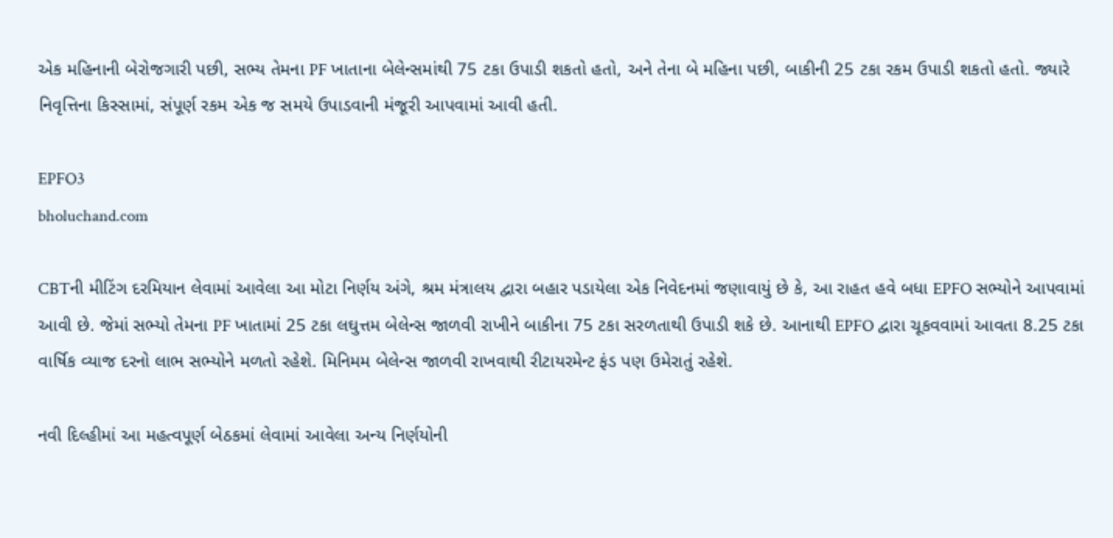એક મહિનાની બેરોજગારી પછી, સભ્ય તેમના PF ખાતાના બેલેન્સમાંથી 75 ટકા ઉપાડી શકતો હતો, અને તેના બે મહિના પછી, બાકીની 25 ટકા રકમ ઉપાડી શકતો હતો. જ્યારે નિવૃત્તિના કિસ્સામાં, સંપૂર્ણ રકમ એક જ સમયે ઉપાડવાની મંજૂરી આપવામાં આવી હતી.

EPFO3
bholuchand.com

CBTની મીટિંગ દરમિયાન લેવામાં આવેલા આ મોટા નિર્ણય અંગે, શ્રમ મંત્રાલય દ્વારા બહાર પડાયેલા એક નિવેદનમાં જણાવાયું છે કે, આ રાહત હવે બધા EPFO સભ્યોને આપવામાં આવી છે. જેમાં સભ્યો તેમના PF ખાતામાં 25 ટકા લઘુત્તમ બેલેન્સ જાળવી રાખીને બાકીના 75 ટકા સરળતાથી ઉપાડી શકે છે. આનાથી EPFO દ્વારા ચૂકવવામાં આવતા 8.25 ટકા વાર્ષિક વ્યાજ દરનો લાભ સભ્યોને મળતો રહેશે. મિનિમમ બેલેન્સ જાળવી રાખવાથી રીટાયરમેન્ટ ફંડ પણ ઉમેરાતું રહેશે.

નવી દિલ્હીમાં આ મહત્વપૂર્ણ બેઠકમાં લેવામાં આવેલા અન્ય નિર્ણયોની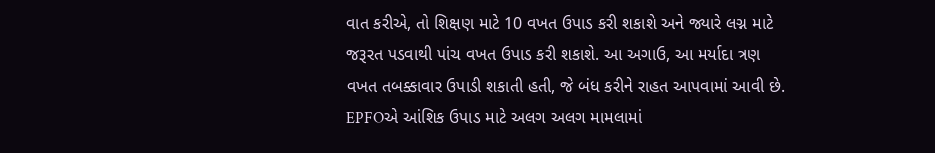વાત કરીએ, તો શિક્ષણ માટે 10 વખત ઉપાડ કરી શકાશે અને જ્યારે લગ્ન માટે જરૂરત પડવાથી પાંચ વખત ઉપાડ કરી શકાશે. આ અગાઉ, આ મર્યાદા ત્રણ વખત તબક્કાવાર ઉપાડી શકાતી હતી, જે બંધ કરીને રાહત આપવામાં આવી છે. EPFOએ આંશિક ઉપાડ માટે અલગ અલગ મામલામાં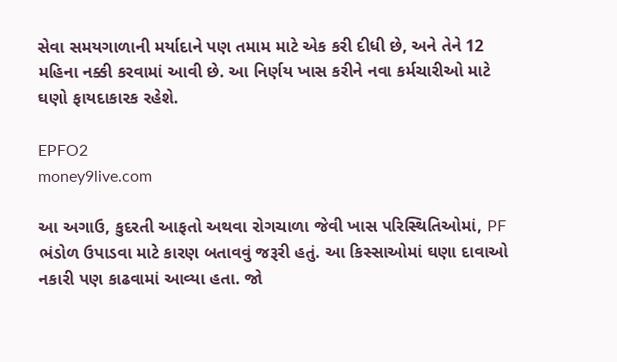સેવા સમયગાળાની મર્યાદાને પણ તમામ માટે એક કરી દીધી છે, અને તેને 12 મહિના નક્કી કરવામાં આવી છે. આ નિર્ણય ખાસ કરીને નવા કર્મચારીઓ માટે ઘણો ફાયદાકારક રહેશે.

EPFO2
money9live.com

આ અગાઉ, કુદરતી આફતો અથવા રોગચાળા જેવી ખાસ પરિસ્થિતિઓમાં, PF ભંડોળ ઉપાડવા માટે કારણ બતાવવું જરૂરી હતું. આ કિસ્સાઓમાં ઘણા દાવાઓ નકારી પણ કાઢવામાં આવ્યા હતા. જો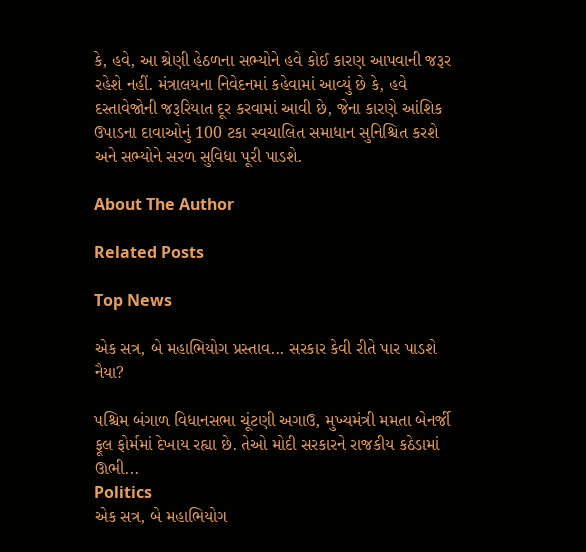કે, હવે, આ શ્રેણી હેઠળના સભ્યોને હવે કોઈ કારણ આપવાની જરૂર રહેશે નહીં. મંત્રાલયના નિવેદનમાં કહેવામાં આવ્યું છે કે, હવે દસ્તાવેજોની જરૂરિયાત દૂર કરવામાં આવી છે, જેના કારણે આંશિક ઉપાડના દાવાઓનું 100 ટકા સ્વચાલિત સમાધાન સુનિશ્ચિત કરશે અને સભ્યોને સરળ સુવિધા પૂરી પાડશે.

About The Author

Related Posts

Top News

એક સત્ર, બે મહાભિયોગ પ્રસ્તાવ... સરકાર કેવી રીતે પાર પાડશે નૈયા?

પશ્ચિમ બંગાળ વિધાનસભા ચૂંટણી અગાઉ, મુખ્યમંત્રી મમતા બેનર્જી ફૂલ ફોર્મમાં દેખાય રહ્યા છે. તેઓ મોદી સરકારને રાજકીય કઠેડામાં ઊભી...
Politics
એક સત્ર, બે મહાભિયોગ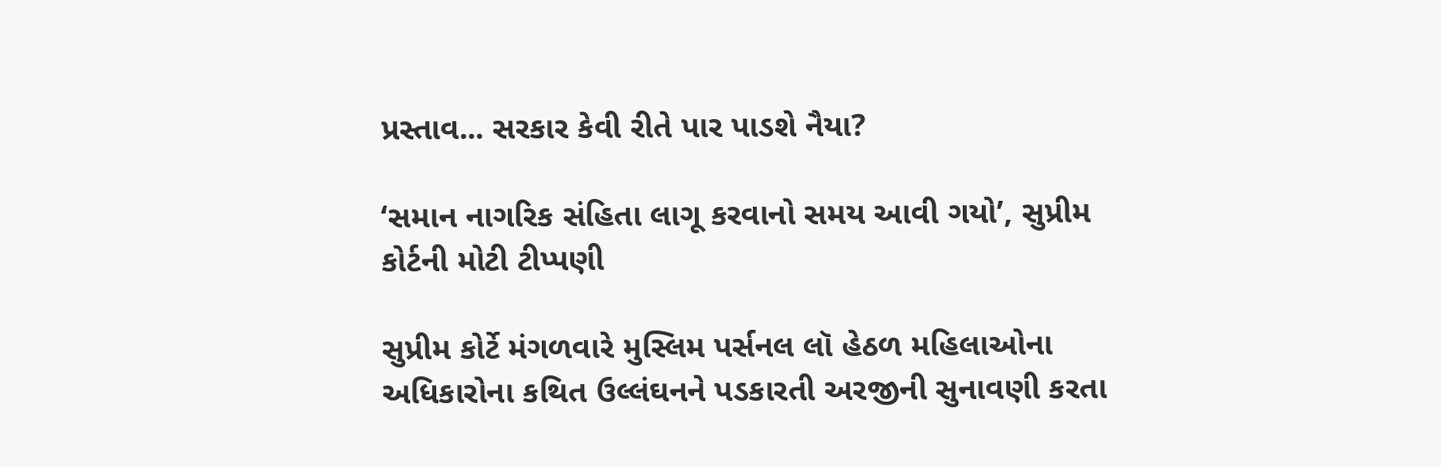પ્રસ્તાવ... સરકાર કેવી રીતે પાર પાડશે નૈયા?

‘સમાન નાગરિક સંહિતા લાગૂ કરવાનો સમય આવી ગયો’, સુપ્રીમ કોર્ટની મોટી ટીપ્પણી

સુપ્રીમ કોર્ટે મંગળવારે મુસ્લિમ પર્સનલ લૉ હેઠળ મહિલાઓના અધિકારોના કથિત ઉલ્લંઘનને પડકારતી અરજીની સુનાવણી કરતા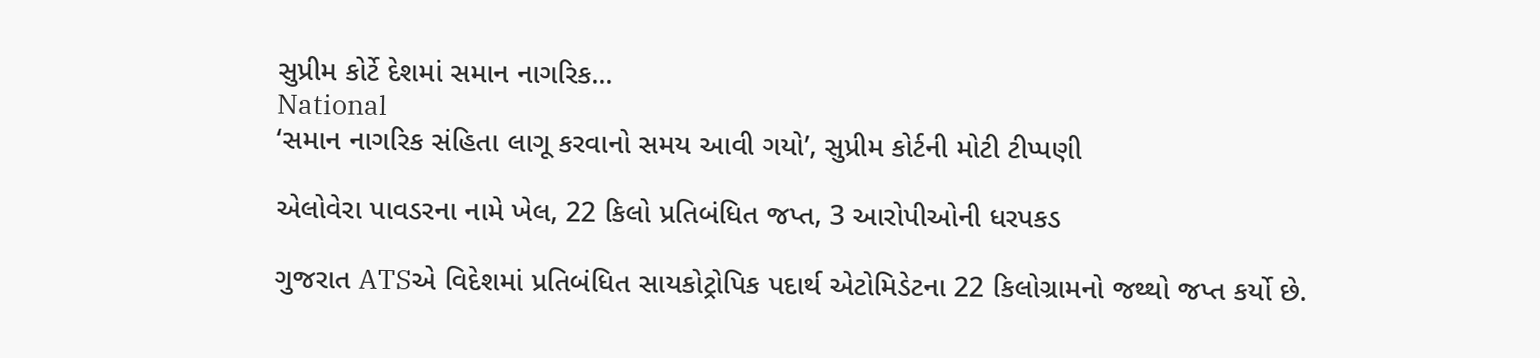સુપ્રીમ કોર્ટે દેશમાં સમાન નાગરિક...
National
‘સમાન નાગરિક સંહિતા લાગૂ કરવાનો સમય આવી ગયો’, સુપ્રીમ કોર્ટની મોટી ટીપ્પણી

એલોવેરા પાવડરના નામે ખેલ, 22 કિલો પ્રતિબંધિત જપ્ત, 3 આરોપીઓની ધરપકડ

ગુજરાત ATSએ વિદેશમાં પ્રતિબંધિત સાયકોટ્રોપિક પદાર્થ એટોમિડેટના 22 કિલોગ્રામનો જથ્થો જપ્ત કર્યો છે.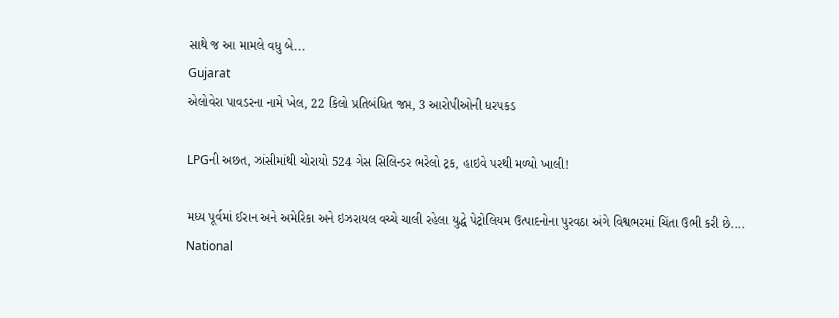સાથે જ આ મામલે વધુ બે...
Gujarat
એલોવેરા પાવડરના નામે ખેલ, 22 કિલો પ્રતિબંધિત જપ્ત, 3 આરોપીઓની ધરપકડ

LPGની અછત, ઝાંસીમાંથી ચોરાયો 524 ગેસ સિલિન્ડર ભરેલો ટ્રક, હાઇવે પરથી મળ્યો ખાલી!

મધ્ય પૂર્વમાં ઈરાન અને અમેરિકા અને ઇઝરાયલ વચ્ચે ચાલી રહેલા યુદ્ધે પેટ્રોલિયમ ઉત્પાદનોના પુરવઠા અંગે વિશ્વભરમાં ચિંતા ઉભી કરી છે....
National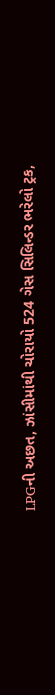LPGની અછત, ઝાંસીમાંથી ચોરાયો 524 ગેસ સિલિન્ડર ભરેલો ટ્રક,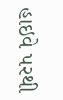હાઇવે પરથી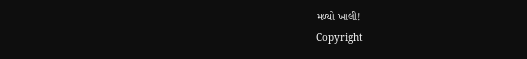મળ્યો ખાલી!
Copyright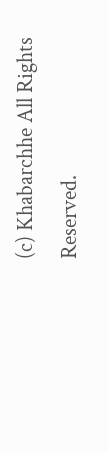(c) Khabarchhe All Rights Reserved.